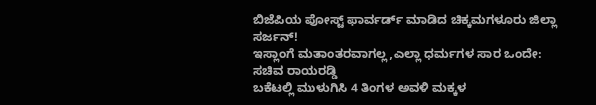ಬಿಜೆಪಿಯ ಪೋಸ್ಟ್ ಫಾರ್ವರ್ಡ್ ಮಾಡಿದ ಚಿಕ್ಕಮಗಳೂರು ಜಿಲ್ಲಾ ಸರ್ಜನ್!
ಇಸ್ಲಾಂಗೆ ಮತಾಂತರವಾಗಲ್ಲ,ಎಲ್ಲಾ ಧರ್ಮಗಳ ಸಾರ ಒಂದೇ: ಸಚಿವ ರಾಯರಡ್ಡಿ
ಬಕೆಟಲ್ಲಿ ಮುಳುಗಿಸಿ 4 ತಿಂಗಳ ಅವಳಿ ಮಕ್ಕಳ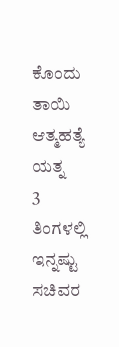ಕೊಂದು ತಾಯಿ ಆತ್ಮಹತ್ಯೆ ಯತ್ನ
3 ತಿಂಗಳಲ್ಲಿ ಇನ್ನಷ್ಟು ಸಚಿವರ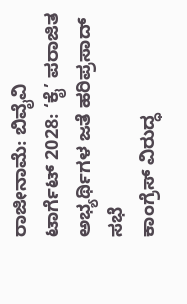ರಾಜೀನಾಮೆ: ಬಿವೈವಿ
ಟಾರ್ಗೆಟ್ 2028: ‘ಕೈ’ ಪರಾಜಿತ ಅಭ್ಯರ್ಥಿಗಳ ಜತೆ ಹರಿಪ್ರಸಾದ್ ಸಭೆ
ಕಾಂಗ್ರೆಸ್ ವಿರುದ್ಧ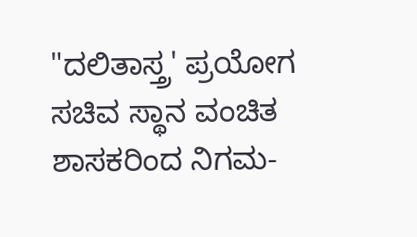"ದಲಿತಾಸ್ತ್ರ' ಪ್ರಯೋಗ
ಸಚಿವ ಸ್ಥಾನ ವಂಚಿತ ಶಾಸಕರಿಂದ ನಿಗಮ-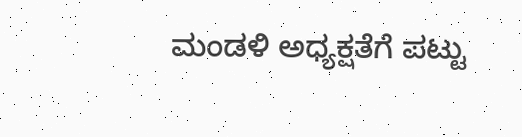ಮಂಡಳಿ ಅಧ್ಯಕ್ಷತೆಗೆ ಪಟ್ಟು